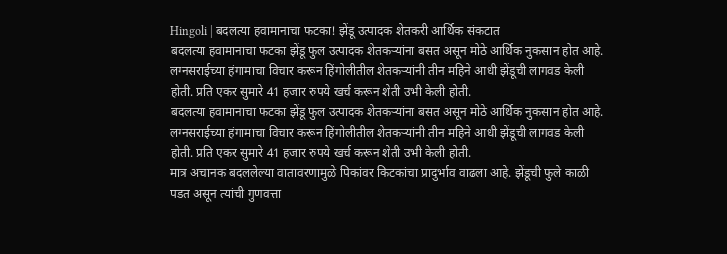Hingoli | बदलत्या हवामानाचा फटका! झेंडू उत्पादक शेतकरी आर्थिक संकटात
बदलत्या हवामानाचा फटका झेंडू फुल उत्पादक शेतकऱ्यांना बसत असून मोठे आर्थिक नुकसान होत आहे. लग्नसराईच्या हंगामाचा विचार करून हिंगोलीतील शेतकऱ्यांनी तीन महिने आधी झेंडूची लागवड केली होती. प्रति एकर सुमारे 41 हजार रुपये खर्च करून शेती उभी केली होती.
बदलत्या हवामानाचा फटका झेंडू फुल उत्पादक शेतकऱ्यांना बसत असून मोठे आर्थिक नुकसान होत आहे. लग्नसराईच्या हंगामाचा विचार करून हिंगोलीतील शेतकऱ्यांनी तीन महिने आधी झेंडूची लागवड केली होती. प्रति एकर सुमारे 41 हजार रुपये खर्च करून शेती उभी केली होती.
मात्र अचानक बदललेल्या वातावरणामुळे पिकांवर किटकांचा प्रादुर्भाव वाढला आहे. झेंडूची फुले काळी पडत असून त्यांची गुणवत्ता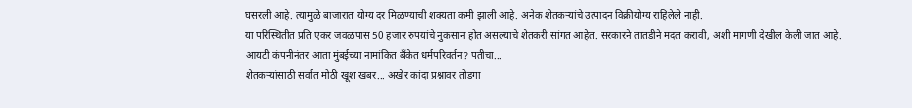घसरली आहे. त्यामुळे बाजारात योग्य दर मिळण्याची शक्यता कमी झाली आहे. अनेक शेतकऱ्यांचे उत्पादन विक्रीयोग्य राहिलेले नाही.
या परिस्थितीत प्रति एकर जवळपास 50 हजार रुपयांचे नुकसान होत असल्याचे शेतकरी सांगत आहेत. सरकारने तातडीने मदत करावी, अशी मागणी देखील केली जात आहे.
आयटी कंपनीनंतर आता मुंबईच्या नामांकित बँकेत धर्मपरिवर्तन? पतीचा...
शेतकऱ्यांसाठी सर्वात मोठी खूश खबर... अखेर कांदा प्रश्नावर तोडगा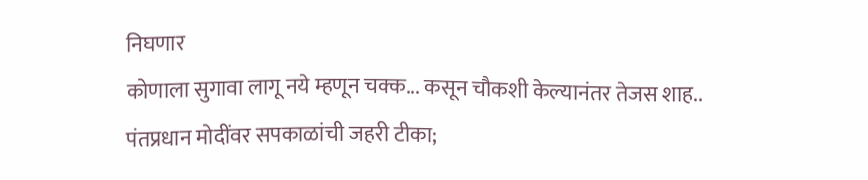निघणार
कोणाला सुगावा लागू नये म्हणून चक्क... कसून चौकशी केल्यानंतर तेजस शाह..
पंतप्रधान मोदींवर सपकाळांची जहरी टीका;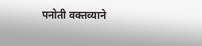पनोती वक्तव्याने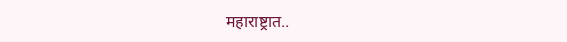महाराष्ट्रात..